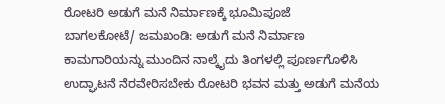ರೋಟರಿ ಅಡುಗೆ ಮನೆ ನಿರ್ಮಾಣಕ್ಕೆ ಭೂಮಿಪೂಜೆ
ಬಾಗಲಕೋಟೆ/ ಜಮಖಂಡಿ: ಅಡುಗೆ ಮನೆ ನಿರ್ಮಾಣ ಕಾಮಗಾರಿಯನ್ನು ಮುಂದಿನ ನಾಲ್ಕೈದು ತಿಂಗಳಲ್ಲಿ ಪೂರ್ಣಗೊಳಿಸಿ ಉದ್ಘಾಟನೆ ನೆರವೇರಿಸಬೇಕು ರೋಟರಿ ಭವನ ಮತ್ತು ಅಡುಗೆ ಮನೆಯ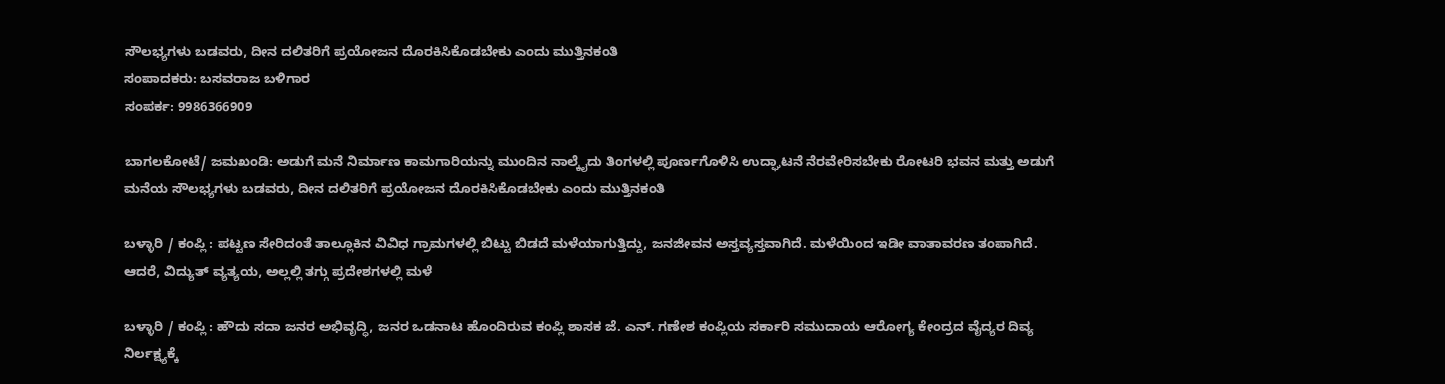ಸೌಲಭ್ಯಗಳು ಬಡವರು, ದೀನ ದಲಿತರಿಗೆ ಪ್ರಯೋಜನ ದೊರಕಿಸಿಕೊಡಬೇಕು ಎಂದು ಮುತ್ತಿನಕಂತಿ
ಸಂಪಾದಕರು: ಬಸವರಾಜ ಬಳಿಗಾರ
ಸಂಪರ್ಕ: 9986366909

ಬಾಗಲಕೋಟೆ/ ಜಮಖಂಡಿ: ಅಡುಗೆ ಮನೆ ನಿರ್ಮಾಣ ಕಾಮಗಾರಿಯನ್ನು ಮುಂದಿನ ನಾಲ್ಕೈದು ತಿಂಗಳಲ್ಲಿ ಪೂರ್ಣಗೊಳಿಸಿ ಉದ್ಘಾಟನೆ ನೆರವೇರಿಸಬೇಕು ರೋಟರಿ ಭವನ ಮತ್ತು ಅಡುಗೆ ಮನೆಯ ಸೌಲಭ್ಯಗಳು ಬಡವರು, ದೀನ ದಲಿತರಿಗೆ ಪ್ರಯೋಜನ ದೊರಕಿಸಿಕೊಡಬೇಕು ಎಂದು ಮುತ್ತಿನಕಂತಿ

ಬಳ್ಳಾರಿ / ಕಂಪ್ಲಿ : ಪಟ್ಟಣ ಸೇರಿದಂತೆ ತಾಲ್ಲೂಕಿನ ವಿವಿಧ ಗ್ರಾಮಗಳಲ್ಲಿ ಬಿಟ್ಟು ಬಿಡದೆ ಮಳೆಯಾಗುತ್ತಿದ್ದು, ಜನಜೀವನ ಅಸ್ತವ್ಯಸ್ತವಾಗಿದೆ. ಮಳೆಯಿಂದ ಇಡೀ ವಾತಾವರಣ ತಂಪಾಗಿದೆ. ಆದರೆ, ವಿದ್ಯುತ್ ವ್ಯತ್ಯಯ, ಅಲ್ಲಲ್ಲಿ ತಗ್ಗು ಪ್ರದೇಶಗಳಲ್ಲಿ ಮಳೆ

ಬಳ್ಳಾರಿ / ಕಂಪ್ಲಿ : ಹೌದು ಸದಾ ಜನರ ಅಭಿವೃದ್ಧಿ, ಜನರ ಒಡನಾಟ ಹೊಂದಿರುವ ಕಂಪ್ಲಿ ಶಾಸಕ ಜೆ. ಎನ್. ಗಣೇಶ ಕಂಪ್ಲಿಯ ಸರ್ಕಾರಿ ಸಮುದಾಯ ಆರೋಗ್ಯ ಕೇಂದ್ರದ ವೈದ್ಯರ ದಿವ್ಯ ನಿರ್ಲಕ್ಷ್ಯಕ್ಕೆ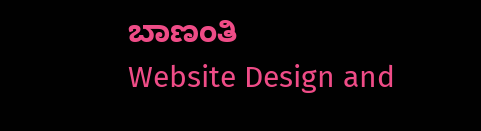ಬಾಣಂತಿ
Website Design and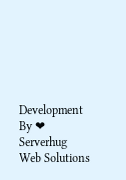Development By ❤ Serverhug Web Solutions